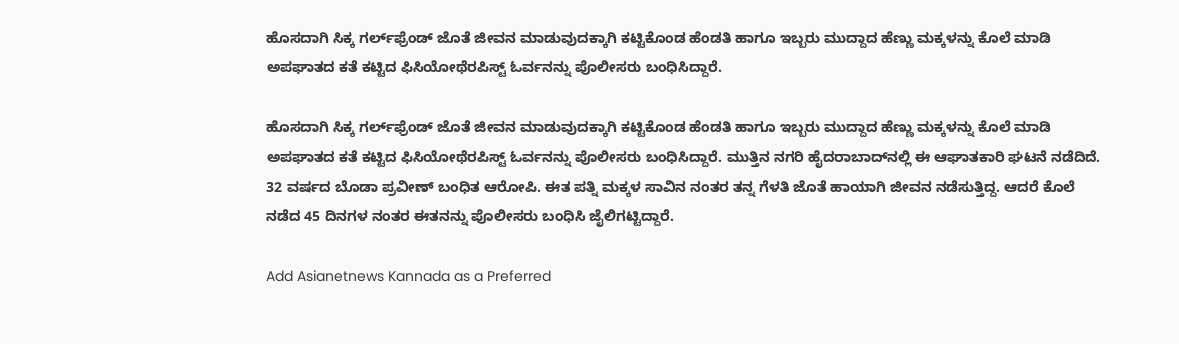ಹೊಸದಾಗಿ ಸಿಕ್ಕ ಗರ್ಲ್‌ಫ್ರೆಂಡ್ ಜೊತೆ ಜೀವನ ಮಾಡುವುದಕ್ಕಾಗಿ ಕಟ್ಟಿಕೊಂಡ ಹೆಂಡತಿ ಹಾಗೂ ಇಬ್ಬರು ಮುದ್ದಾದ ಹೆಣ್ಣು ಮಕ್ಕಳನ್ನು ಕೊಲೆ ಮಾಡಿ ಅಪಘಾತದ ಕತೆ ಕಟ್ಟಿದ ಫಿಸಿಯೋಥೆರಪಿಸ್ಟ್ ಓರ್ವನನ್ನು ಪೊಲೀಸರು ಬಂಧಿಸಿದ್ದಾರೆ.

ಹೊಸದಾಗಿ ಸಿಕ್ಕ ಗರ್ಲ್‌ಫ್ರೆಂಡ್ ಜೊತೆ ಜೀವನ ಮಾಡುವುದಕ್ಕಾಗಿ ಕಟ್ಟಿಕೊಂಡ ಹೆಂಡತಿ ಹಾಗೂ ಇಬ್ಬರು ಮುದ್ದಾದ ಹೆಣ್ಣು ಮಕ್ಕಳನ್ನು ಕೊಲೆ ಮಾಡಿ ಅಪಘಾತದ ಕತೆ ಕಟ್ಟಿದ ಫಿಸಿಯೋಥೆರಪಿಸ್ಟ್ ಓರ್ವನನ್ನು ಪೊಲೀಸರು ಬಂಧಿಸಿದ್ದಾರೆ. ಮುತ್ತಿನ ನಗರಿ ಹೈದರಾಬಾದ್‌ನಲ್ಲಿ ಈ ಆಘಾತಕಾರಿ ಘಟನೆ ನಡೆದಿದೆ. 32 ವರ್ಷದ ಬೊಡಾ ಪ್ರವೀಣ್ ಬಂಧಿತ ಆರೋಪಿ. ಈತ ಪತ್ನಿ ಮಕ್ಕಳ ಸಾವಿನ ನಂತರ ತನ್ನ ಗೆಳತಿ ಜೊತೆ ಹಾಯಾಗಿ ಜೀವನ ನಡೆಸುತ್ತಿದ್ದ. ಆದರೆ ಕೊಲೆ ನಡೆದ 45 ದಿನಗಳ ನಂತರ ಈತನನ್ನು ಪೊಲೀಸರು ಬಂಧಿಸಿ ಜೈಲಿಗಟ್ಟಿದ್ದಾರೆ.

Add Asianetnews Kannada as a Preferred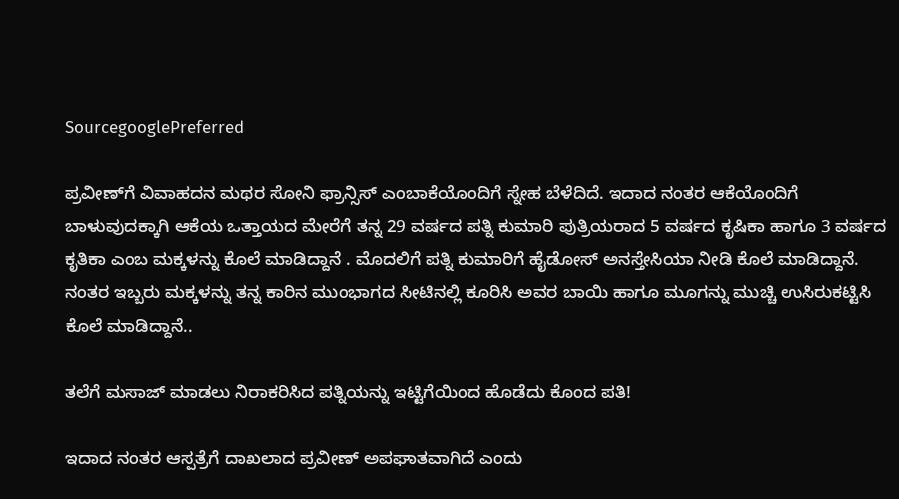SourcegooglePreferred

ಪ್ರವೀಣ್‌ಗೆ ವಿವಾಹದನ ಮಥರ ಸೋನಿ ಫ್ರಾನ್ಸಿಸ್ ಎಂಬಾಕೆಯೊಂದಿಗೆ ಸ್ನೇಹ ಬೆಳೆದಿದೆ. ಇದಾದ ನಂತರ ಆಕೆಯೊಂದಿಗೆ ಬಾಳುವುದಕ್ಕಾಗಿ ಆಕೆಯ ಒತ್ತಾಯದ ಮೇರೆಗೆ ತನ್ನ 29 ವರ್ಷದ ಪತ್ನಿ ಕುಮಾರಿ ಪುತ್ರಿಯರಾದ 5 ವರ್ಷದ ಕೃಷಿಕಾ ಹಾಗೂ 3 ವರ್ಷದ ಕೃತಿಕಾ ಎಂಬ ಮಕ್ಕಳನ್ನು ಕೊಲೆ ಮಾಡಿದ್ದಾನೆ . ಮೊದಲಿಗೆ ಪತ್ನಿ ಕುಮಾರಿಗೆ ಹೈಡೋಸ್‌ ಅನಸ್ತೇಸಿಯಾ ನೀಡಿ ಕೊಲೆ ಮಾಡಿದ್ದಾನೆ. ನಂತರ ಇಬ್ಬರು ಮಕ್ಕಳನ್ನು ತನ್ನ ಕಾರಿನ ಮುಂಭಾಗದ ಸೀಟಿನಲ್ಲಿ ಕೂರಿಸಿ ಅವರ ಬಾಯಿ ಹಾಗೂ ಮೂಗನ್ನು ಮುಚ್ಚಿ ಉಸಿರುಕಟ್ಟಿಸಿ ಕೊಲೆ ಮಾಡಿದ್ದಾನೆ..

ತಲೆಗೆ ಮಸಾಜ್ ಮಾಡಲು ನಿರಾಕರಿಸಿದ ಪತ್ನಿಯನ್ನು ಇಟ್ಟಿಗೆಯಿಂದ ಹೊಡೆದು ಕೊಂದ ಪತಿ!

ಇದಾದ ನಂತರ ಆಸ್ಪತ್ರೆಗೆ ದಾಖಲಾದ ಪ್ರವೀಣ್ ಅಪಘಾತವಾಗಿದೆ ಎಂದು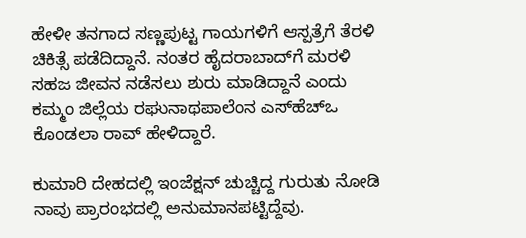ಹೇಳೀ ತನಗಾದ ಸಣ್ಣಪುಟ್ಟ ಗಾಯಗಳಿಗೆ ಆಸ್ಪತ್ರೆಗೆ ತೆರಳಿ ಚಿಕಿತ್ಸೆ ಪಡೆದಿದ್ದಾನೆ. ನಂತರ ಹೈದರಾಬಾದ್‌ಗೆ ಮರಳಿ ಸಹಜ ಜೀವನ ನಡೆಸಲು ಶುರು ಮಾಡಿದ್ದಾನೆ ಎಂದು ಕಮ್ಮಂ ಜಿಲ್ಲೆಯ ರಘುನಾಥಪಾಲೆಂನ ಎಸ್‌ಹೆಚ್‌ಒ ಕೊಂಡಲಾ ರಾವ್ ಹೇಳಿದ್ದಾರೆ.

ಕುಮಾರಿ ದೇಹದಲ್ಲಿ ಇಂಜೆಕ್ಷನ್ ಚುಚ್ಚಿದ್ದ ಗುರುತು ನೋಡಿ ನಾವು ಪ್ರಾರಂಭದಲ್ಲಿ ಅನುಮಾನಪಟ್ಟಿದ್ದೆವು.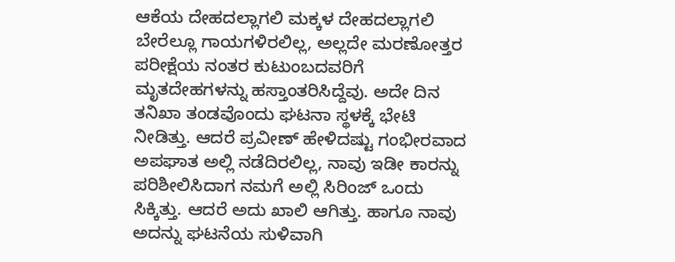ಆಕೆಯ ದೇಹದಲ್ಲಾಗಲಿ ಮಕ್ಕಳ ದೇಹದಲ್ಲಾಗಲಿ ಬೇರೆಲ್ಲೂ ಗಾಯಗಳಿರಲಿಲ್ಲ, ಅಲ್ಲದೇ ಮರಣೋತ್ತರ ಪರೀಕ್ಷೆಯ ನಂತರ ಕುಟುಂಬದವರಿಗೆ ಮೃತದೇಹಗಳನ್ನು ಹಸ್ತಾಂತರಿಸಿದ್ದೆವು. ಅದೇ ದಿನ ತನಿಖಾ ತಂಡವೊಂದು ಘಟನಾ ಸ್ಥಳಕ್ಕೆ ಭೇಟಿ ನೀಡಿತ್ತು. ಆದರೆ ಪ್ರವೀಣ್ ಹೇಳಿದಷ್ಟು ಗಂಭೀರವಾದ ಅಪಘಾತ ಅಲ್ಲಿ ನಡೆದಿರಲಿಲ್ಲ, ನಾವು ಇಡೀ ಕಾರನ್ನು ಪರಿಶೀಲಿಸಿದಾಗ ನಮಗೆ ಅಲ್ಲಿ ಸಿರಿಂಜ್ ಒಂದು ಸಿಕ್ಕಿತ್ತು. ಆದರೆ ಅದು ಖಾಲಿ ಆಗಿತ್ತು. ಹಾಗೂ ನಾವು ಅದನ್ನು ಘಟನೆಯ ಸುಳಿವಾಗಿ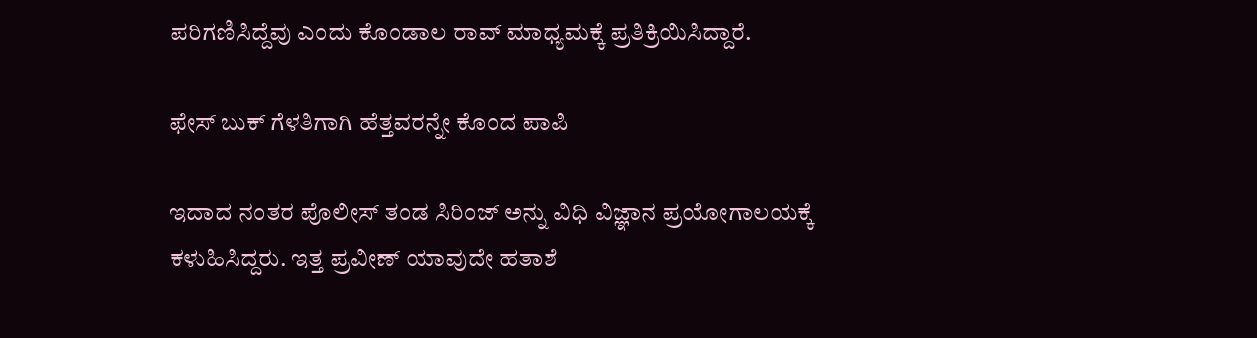ಪರಿಗಣಿಸಿದ್ದೆವು ಎಂದು ಕೊಂಡಾಲ ರಾವ್ ಮಾಧ್ಯಮಕ್ಕೆ ಪ್ರತಿಕ್ರಿಯಿಸಿದ್ದಾರೆ.

ಫೇಸ್ ಬುಕ್ ಗೆಳತಿಗಾಗಿ ಹೆತ್ತವರನ್ನೇ ಕೊಂದ ಪಾಪಿ

ಇದಾದ ನಂತರ ಪೊಲೀಸ್ ತಂಡ ಸಿರಿಂಜ್ ಅನ್ನು ವಿಧಿ ವಿಜ್ಞಾನ ಪ್ರಯೋಗಾಲಯಕ್ಕೆ ಕಳುಹಿಸಿದ್ದರು. ಇತ್ತ ಪ್ರವೀಣ್‌ ಯಾವುದೇ ಹತಾಶೆ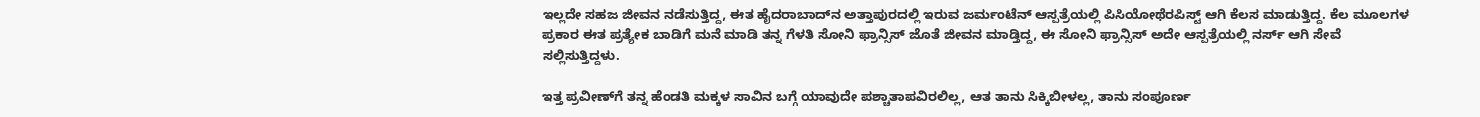ಇಲ್ಲದೇ ಸಹಜ ಜೀವನ ನಡೆಸುತ್ತಿದ್ದ, ಈತ ಹೈದರಾಬಾದ್‌ನ ಅತ್ತಾಪುರದಲ್ಲಿ ಇರುವ ಜರ್ಮಂಟೆನ್ ಆಸ್ಪತ್ರೆಯಲ್ಲಿ ಪಿಸಿಯೋಥೆರಪಿಸ್ಟ್ ಆಗಿ ಕೆಲಸ ಮಾಡುತ್ತಿದ್ದ. ಕೆಲ ಮೂಲಗಳ ಪ್ರಕಾರ ಈತ ಪ್ರತ್ಯೇಕ ಬಾಡಿಗೆ ಮನೆ ಮಾಡಿ ತನ್ನ ಗೆಳತಿ ಸೋನಿ ಫ್ರಾನ್ಸಿಸ್ ಜೊತೆ ಜೀವನ ಮಾಡ್ತಿದ್ದ, ಈ ಸೋನಿ ಫ್ರಾನ್ಸಿಸ್ ಅದೇ ಆಸ್ಪತ್ರೆಯಲ್ಲಿ ನರ್ಸ್ ಆಗಿ ಸೇವೆ ಸಲ್ಲಿಸುತ್ತಿದ್ದಳು.

ಇತ್ತ ಪ್ರವೀಣ್‌ಗೆ ತನ್ನ ಹೆಂಡತಿ ಮಕ್ಕಳ ಸಾವಿನ ಬಗ್ಗೆ ಯಾವುದೇ ಪಶ್ಚಾತಾಪವಿರಲಿಲ್ಲ, ಆತ ತಾನು ಸಿಕ್ಕಿಬೀಳಲ್ಲ, ತಾನು ಸಂಪೂರ್ಣ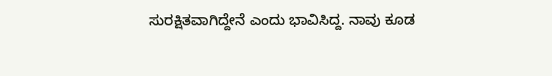ಸುರಕ್ಷಿತವಾಗಿದ್ದೇನೆ ಎಂದು ಭಾವಿಸಿದ್ದ. ನಾವು ಕೂಡ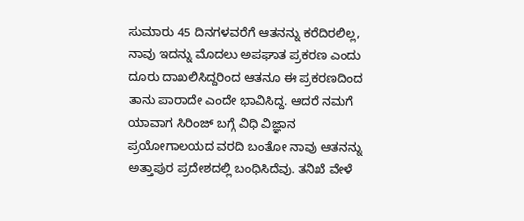ಸುಮಾರು 45 ದಿನಗಳವರೆಗೆ ಆತನನ್ನು ಕರೆದಿರಲಿಲ್ಲ, ನಾವು ಇದನ್ನು ಮೊದಲು ಅಪಘಾತ ಪ್ರಕರಣ ಎಂದು ದೂರು ದಾಖಲಿಸಿದ್ದರಿಂದ ಆತನೂ ಈ ಪ್ರಕರಣದಿಂದ ತಾನು ಪಾರಾದೇ ಎಂದೇ ಭಾವಿಸಿದ್ದ. ಆದರೆ ನಮಗೆ ಯಾವಾಗ ಸಿರಿಂಜ್ ಬಗ್ಗೆ ವಿಧಿ ವಿಜ್ಞಾನ ಪ್ರಯೋಗಾಲಯದ ವರದಿ ಬಂತೋ ನಾವು ಆತನನ್ನು ಅತ್ತಾಪುರ ಪ್ರದೇಶದಲ್ಲಿ ಬಂಧಿಸಿದೆವು. ತನಿಖೆ ವೇಳೆ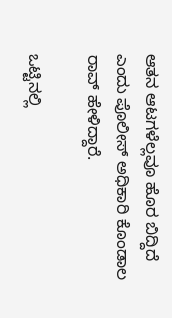ಆತನ ಆಟಗಳೆಲ್ಲವೂ ಹೊರ ಬಿದ್ದಿದೆ ಎಂದು ಪೊಲೀಸ್ ಅಧಿಕಾರಿ ಕೊಂಡಾಲ ರಾವ್ ಹೇಳಿದ್ದಾರೆ.

ಒಟ್ಟಿನಲ್ಲಿ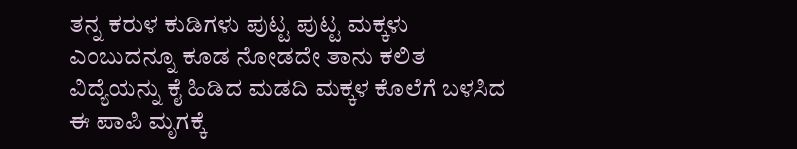ತನ್ನ ಕರುಳ ಕುಡಿಗಳು ಪುಟ್ಟ ಪುಟ್ಟ ಮಕ್ಕಳು ಎಂಬುದನ್ನೂ ಕೂಡ ನೋಡದೇ ತಾನು ಕಲಿತ ವಿದ್ಯೆಯನ್ನು ಕೈ ಹಿಡಿದ ಮಡದಿ ಮಕ್ಕಳ ಕೊಲೆಗೆ ಬಳಸಿದ ಈ ಪಾಪಿ ಮೃಗಕ್ಕೆ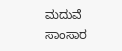ಮದುವೆ ಸಾಂಸಾರ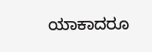ಯಾಕಾದರೂ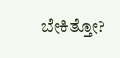ಬೇಕಿತ್ತೋ?